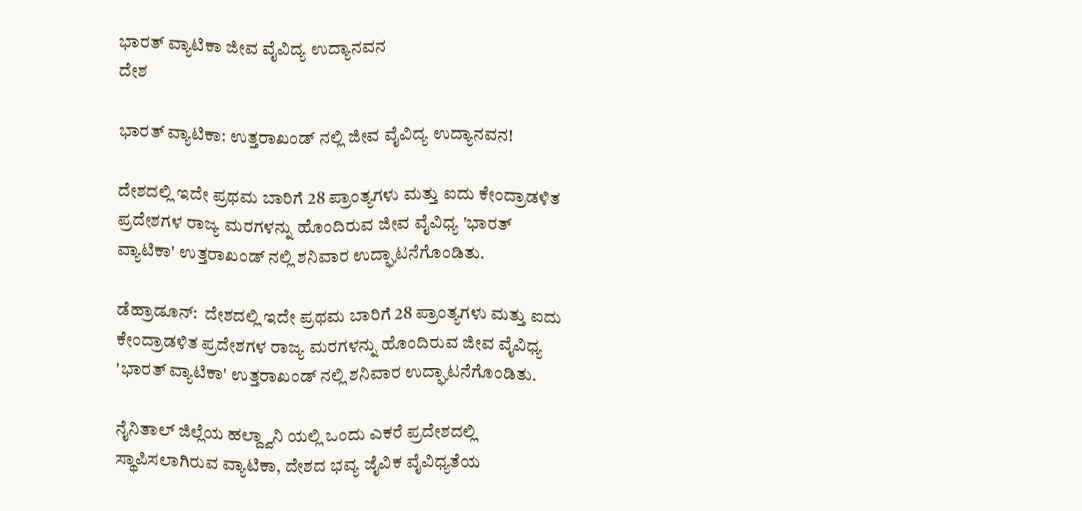ಭಾರತ್ ವ್ಯಾಟಿಕಾ ಜೀವ ವೈವಿದ್ಯ ಉದ್ಯಾನವನ
ದೇಶ

ಭಾರತ್ ವ್ಯಾಟಿಕಾ: ಉತ್ತರಾಖಂಡ್ ನಲ್ಲಿ ಜೀವ ವೈವಿದ್ಯ ಉದ್ಯಾನವನ!

ದೇಶದಲ್ಲಿ ಇದೇ ಪ್ರಥಮ ಬಾರಿಗೆ 28 ಪ್ರಾಂತ್ಯಗಳು ಮತ್ತು ಐದು ಕೇಂದ್ರಾಡಳಿತ ಪ್ರದೇಶಗಳ ರಾಜ್ಯ ಮರಗಳನ್ನು ಹೊಂದಿರುವ ಜೀವ ವೈವಿಧ್ಯ 'ಭಾರತ್ ವ್ಯಾಟಿಕಾ' ಉತ್ತರಾಖಂಡ್ ನಲ್ಲಿ ಶನಿವಾರ ಉದ್ಘಾಟನೆಗೊಂಡಿತು.

ಡೆಹ್ರಾಡೂನ್:  ದೇಶದಲ್ಲಿ ಇದೇ ಪ್ರಥಮ ಬಾರಿಗೆ 28 ಪ್ರಾಂತ್ಯಗಳು ಮತ್ತು ಐದು ಕೇಂದ್ರಾಡಳಿತ ಪ್ರದೇಶಗಳ ರಾಜ್ಯ ಮರಗಳನ್ನು ಹೊಂದಿರುವ ಜೀವ ವೈವಿಧ್ಯ 'ಭಾರತ್ ವ್ಯಾಟಿಕಾ' ಉತ್ತರಾಖಂಡ್ ನಲ್ಲಿ ಶನಿವಾರ ಉದ್ಘಾಟನೆಗೊಂಡಿತು.

ನೈನಿತಾಲ್ ಜಿಲ್ಲೆಯ ಹಲ್ದ್ವಾನಿ ಯಲ್ಲಿ ಒಂದು ಎಕರೆ ಪ್ರದೇಶದಲ್ಲಿ ಸ್ಥಾಪಿಸಲಾಗಿರುವ ವ್ಯಾಟಿಕಾ, ದೇಶದ ಭವ್ಯ ಜೈವಿಕ ವೈವಿಧ್ಯತೆಯ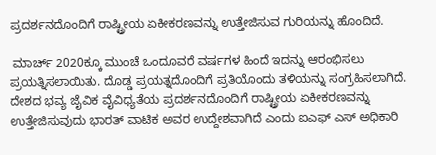ಪ್ರದರ್ಶನದೊಂದಿಗೆ ರಾಷ್ಟ್ರೀಯ ಏಕೀಕರಣವನ್ನು ಉತ್ತೇಜಿಸುವ ಗುರಿಯನ್ನು ಹೊಂದಿದೆ.

 ಮಾರ್ಚ್ 2020ಕ್ಕೂ ಮುಂಚೆ ಒಂದೂವರೆ ವರ್ಷಗಳ ಹಿಂದೆ ಇದನ್ನು ಆರಂಭಿಸಲು ಪ್ರಯತ್ನಿಸಲಾಯಿತು. ದೊಡ್ಡ ಪ್ರಯತ್ನದೊಂದಿಗೆ ಪ್ರತಿಯೊಂದು ತಳಿಯನ್ನು ಸಂಗ್ರಹಿಸಲಾಗಿದೆ. ದೇಶದ ಭವ್ಯ ಜೈವಿಕ ವೈವಿಧ್ಯತೆಯ ಪ್ರದರ್ಶನದೊಂದಿಗೆ ರಾಷ್ಟ್ರೀಯ ಏಕೀಕರಣವನ್ನು ಉತ್ತೇಜಿಸುವುದು ಭಾರತ್ ವಾಟಿಕ ಅವರ ಉದ್ದೇಶವಾಗಿದೆ ಎಂದು ಐಎಫ್ ಎಸ್ ಅಧಿಕಾರಿ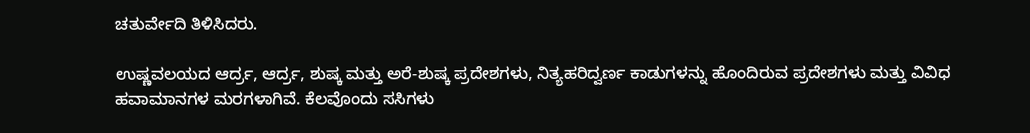ಚತುರ್ವೇದಿ ತಿಳಿಸಿದರು.

ಉಷ್ಣವಲಯದ ಆರ್ದ್ರ, ಆರ್ದ್ರ, ಶುಷ್ಕ ಮತ್ತು ಅರೆ-ಶುಷ್ಕ ಪ್ರದೇಶಗಳು, ನಿತ್ಯಹರಿದ್ವರ್ಣ ಕಾಡುಗಳನ್ನು ಹೊಂದಿರುವ ಪ್ರದೇಶಗಳು ಮತ್ತು ವಿವಿಧ ಹವಾಮಾನಗಳ ಮರಗಳಾಗಿವೆ. ಕೆಲವೊಂದು ಸಸಿಗಳು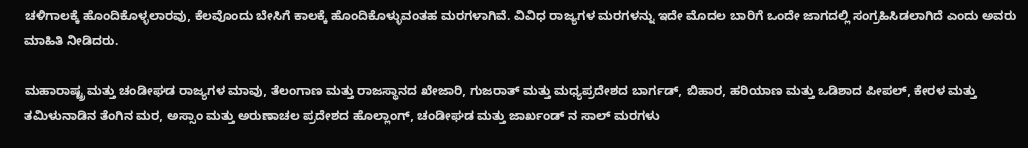ಚಳಿಗಾಲಕ್ಕೆ ಹೊಂದಿಕೊಳ್ಳಲಾರವು, ಕೆಲವೊಂದು ಬೇಸಿಗೆ ಕಾಲಕ್ಕೆ ಹೊಂದಿಕೊಳ್ಳುವಂತಹ ಮರಗಳಾಗಿವೆ. ವಿವಿಧ ರಾಜ್ಯಗಳ ಮರಗಳನ್ನು ಇದೇ ಮೊದಲ ಬಾರಿಗೆ ಒಂದೇ ಜಾಗದಲ್ಲಿ ಸಂಗ್ರಹಿಸಿಡಲಾಗಿದೆ ಎಂದು ಅವರು ಮಾಹಿತಿ ನೀಡಿದರು.

ಮಹಾರಾಷ್ಟ್ರ ಮತ್ತು ಚಂಡೀಘಡ ರಾಜ್ಯಗಳ ಮಾವು, ತೆಲಂಗಾಣ ಮತ್ತು ರಾಜಸ್ಥಾನದ ಖೇಜಾರಿ, ಗುಜರಾತ್ ಮತ್ತು ಮಧ್ಯಪ್ರದೇಶದ ಬಾರ್ಗಡ್, ಬಿಹಾರ, ಹರಿಯಾಣ ಮತ್ತು ಒಡಿಶಾದ ಪೀಪಲ್, ಕೇರಳ ಮತ್ತು ತಮಿಳುನಾಡಿನ ತೆಂಗಿನ ಮರ, ಅಸ್ಸಾಂ ಮತ್ತು ಅರುಣಾಚಲ ಪ್ರದೇಶದ ಹೊಲ್ಲಾಂಗ್, ಚಂಡೀಘಡ ಮತ್ತು ಜಾರ್ಖಂಡ್ ನ ಸಾಲ್ ಮರಗಳು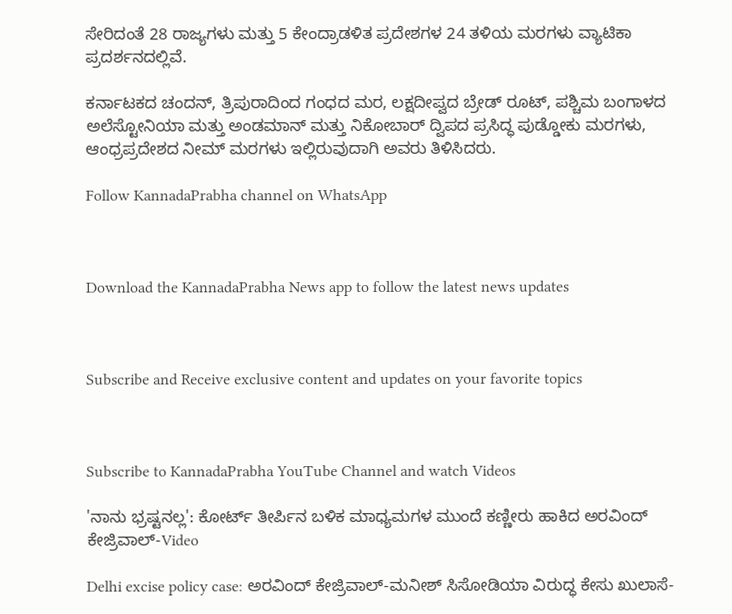ಸೇರಿದಂತೆ 28 ರಾಜ್ಯಗಳು ಮತ್ತು 5 ಕೇಂದ್ರಾಡಳಿತ ಪ್ರದೇಶಗಳ 24 ತಳಿಯ ಮರಗಳು ವ್ಯಾಟಿಕಾ ಪ್ರದರ್ಶನದಲ್ಲಿವೆ.

ಕರ್ನಾಟಕದ ಚಂದನ್, ತ್ರಿಪುರಾದಿಂದ ಗಂಧದ ಮರ, ಲಕ್ಷದೀಪ್ವದ ಬ್ರೇಡ್ ರೂಟ್, ಪಶ್ಚಿಮ ಬಂಗಾಳದ ಅಲೆಸ್ಟೋನಿಯಾ ಮತ್ತು ಅಂಡಮಾನ್ ಮತ್ತು ನಿಕೋಬಾರ್ ದ್ವಿಪದ ಪ್ರಸಿದ್ಧ ಪುಡ್ಡೋಕು ಮರಗಳು, ಆಂಧ್ರಪ್ರದೇಶದ ನೀಮ್ ಮರಗಳು ಇಲ್ಲಿರುವುದಾಗಿ ಅವರು ತಿಳಿಸಿದರು.

Follow KannadaPrabha channel on WhatsApp



Download the KannadaPrabha News app to follow the latest news updates



Subscribe and Receive exclusive content and updates on your favorite topics



Subscribe to KannadaPrabha YouTube Channel and watch Videos

'ನಾನು ಭ್ರಷ್ಟನಲ್ಲ': ಕೋರ್ಟ್ ತೀರ್ಪಿನ ಬಳಿಕ ಮಾಧ್ಯಮಗಳ ಮುಂದೆ ಕಣ್ಣೀರು ಹಾಕಿದ ಅರವಿಂದ್ ಕೇಜ್ರಿವಾಲ್-Video

Delhi excise policy case: ಅರವಿಂದ್ ಕೇಜ್ರಿವಾಲ್-ಮನೀಶ್ ಸಿಸೋಡಿಯಾ ವಿರುದ್ಧ ಕೇಸು ಖುಲಾಸೆ-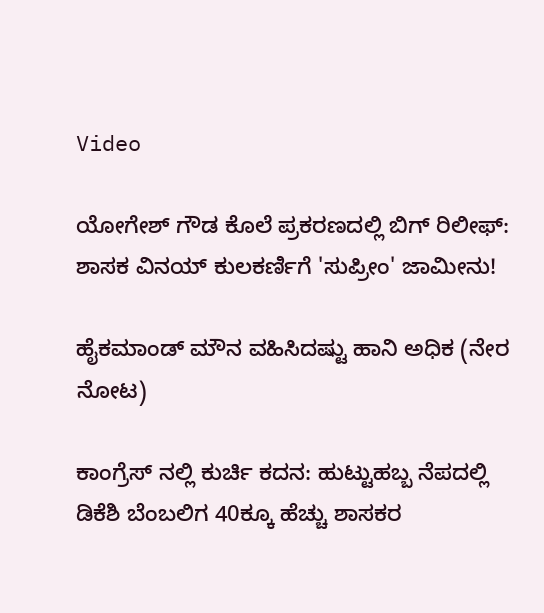Video

ಯೋಗೇಶ್ ಗೌಡ ಕೊಲೆ ಪ್ರಕರಣದಲ್ಲಿ ಬಿಗ್ ರಿಲೀಫ್: ಶಾಸಕ ವಿನಯ್‌ ಕುಲಕರ್ಣಿಗೆ 'ಸುಪ್ರೀಂ' ಜಾಮೀನು!

ಹೈಕಮಾಂಡ್‌ ಮೌನ ವಹಿಸಿದಷ್ಟು ಹಾನಿ ಅಧಿಕ (ನೇರ ನೋಟ)

ಕಾಂಗ್ರೆಸ್ ನಲ್ಲಿ ಕುರ್ಚಿ ಕದನ: ಹುಟ್ಟುಹಬ್ಬ ನೆಪದಲ್ಲಿ ಡಿಕೆಶಿ ಬೆಂಬಲಿಗ 40ಕ್ಕೂ ಹೆಚ್ಚು ಶಾಸಕರ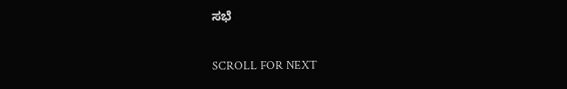ಸಭೆ

SCROLL FOR NEXT